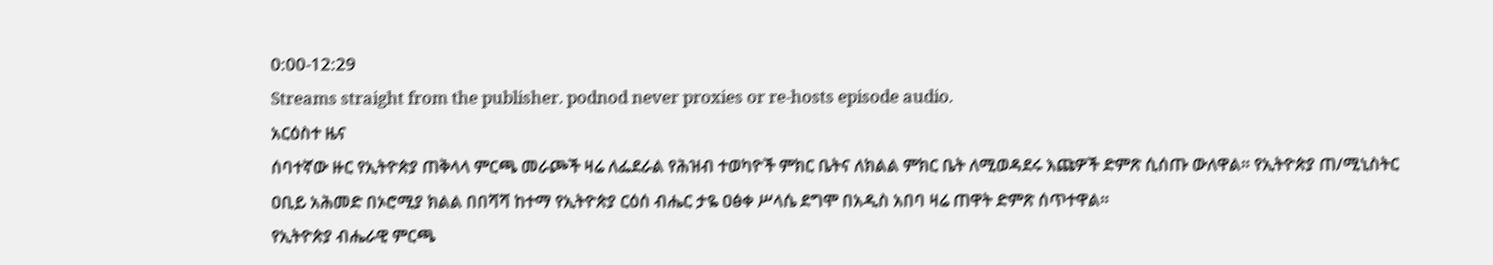0:00-12:29
Streams straight from the publisher. podnod never proxies or re-hosts episode audio.
አርዕስተ ዜና
ሰባተኛው ዙር የኢትዮጵያ ጠቅላላ ምርጫ መራጮች ዛሬ ለፌደራል የሕዝብ ተወካዮች ምክር ቤትና ለክልል ምክር ቤት ለሚወዳደሩ እጩዎች ድምጽ ሲሰጡ ውለዋል። የኢትዮጵያ ጠ/ሚኒስትር ዐቢይ አሕመድ በኦሮሚያ ክልል በበሻሻ ከተማ የኢትዮጵያ ርዕሰ ብሔር ታዬ ዐፅቀ ሥላሴ ደግሞ በአዲስ አበባ ዛሬ ጠዋት ድምጽ ሰጥተዋል።
የኢትዮጵያ ብሔራዊ ምርጫ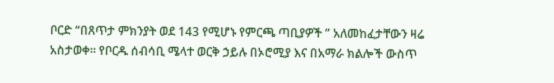ቦርድ “በጸጥታ ምክንያት ወደ 143 የሚሆኑ የምርጫ ጣቢያዎች ” አለመከፈታቸውን ዛሬ አስታወቀ። የቦርዱ ሰብሳቢ ሜላተ ወርቅ ኃይሉ በኦሮሚያ እና በአማራ ክልሎች ውስጥ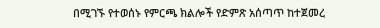በሚገኙ የተወሰኑ የምርጫ ክልሎች የድምጽ አሰጣጥ ከተጀመረ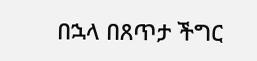በኋላ በጸጥታ ችግር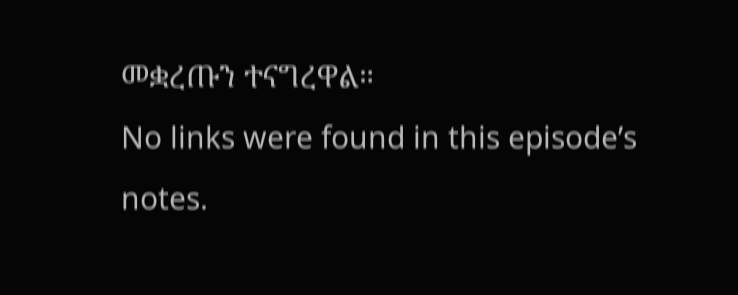መቋረጡን ተናግረዋል።
No links were found in this episode’s notes.